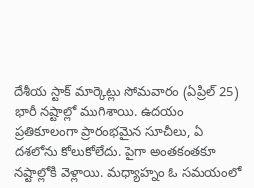దేశీయ స్టాక్ మార్కెట్లు సోమవారం (ఏప్రిల్ 25) భారీ నష్టాల్లో ముగిశాయి. ఉదయం ప్రతికూలంగా ప్రారంభమైన సూచీలు, ఏ దశలోను కోలుకోలేదు. పైగా అంతకంతకూ నష్టాల్లోకి వెళ్లాయి. మధ్యాహ్నం ఓ సమయంలో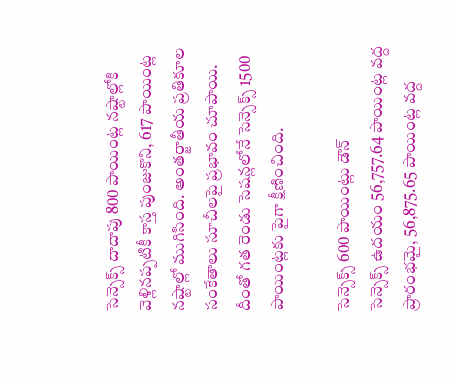సెన్సెక్స్ దాదాపు 800 పాయింట్ల నష్టాల్లోకి వెళ్లినప్పటికీ కాస్త పుంజుకొని, 617 పాయింట్ల నష్టాల్లో ముగిసింది. అంతర్జాతీయ ప్రతికూల సంకేతాలు సూచీలపై ప్రభావం చూపాయి. దీంతో గత రెండు సెషన్లలోనే సెన్సెక్స్ 1500 పాయింట్లకు పైగా క్షీణించింది.

సెన్సెక్స్ 600 పాయింట్లు డౌన్
సెన్సెక్స్ ఉదయం 56,757.64 పాయింట్ల వద్ద ప్రారంభమై, 56,875.65 పాయింట్ల వద్ద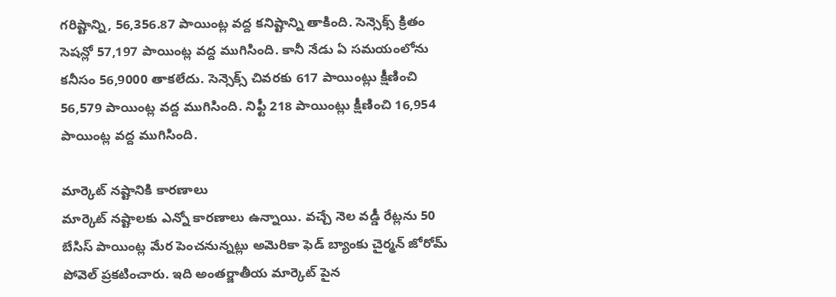గరిష్టాన్ని, 56,356.87 పాయింట్ల వద్ద కనిష్టాన్ని తాకింది. సెన్సెక్స్ క్రితం సెషన్లో 57,197 పాయింట్ల వద్ద ముగిసింది. కానీ నేడు ఏ సమయంలోను కనీసం 56,9000 తాకలేదు. సెన్సెక్స్ చివరకు 617 పాయింట్లు క్షీణించి 56,579 పాయింట్ల వద్ద ముగిసింది. నిఫ్టీ 218 పాయింట్లు క్షీణించి 16,954 పాయింట్ల వద్ద ముగిసింది.

మార్కెట్ నష్టానికి కారణాలు
మార్కెట్ నష్టాలకు ఎన్నో కారణాలు ఉన్నాయి. వచ్చే నెల వడ్డీ రేట్లను 50 బేసిస్ పాయింట్ల మేర పెంచనున్నట్లు అమెరికా ఫెడ్ బ్యాంకు చైర్మన్ జోరోమ్ పోవెల్ ప్రకటించారు. ఇది అంతర్జాతీయ మార్కెట్ పైన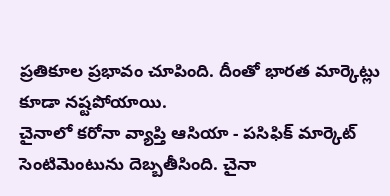ప్రతికూల ప్రభావం చూపింది. దీంతో భారత మార్కెట్లు కూడా నష్టపోయాయి.
చైనాలో కరోనా వ్యాప్తి ఆసియా - పసిఫిక్ మార్కెట్ సెంటిమెంటును దెబ్బతీసింది. చైనా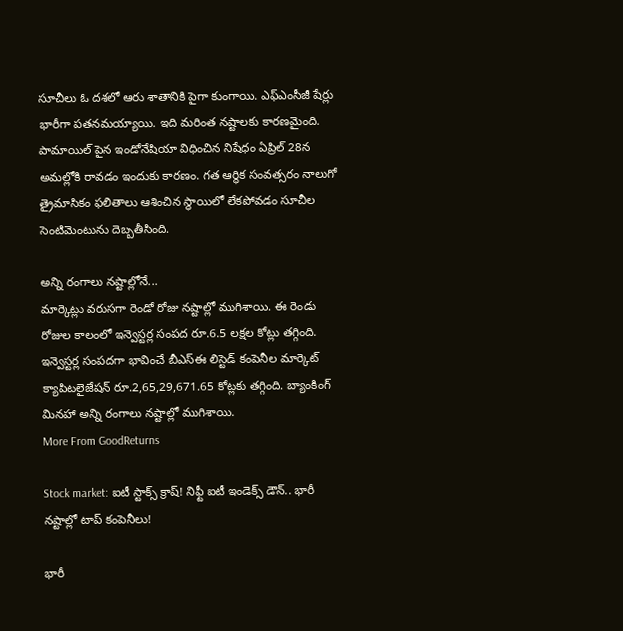సూచీలు ఓ దశలో ఆరు శాతానికి పైగా కుంగాయి. ఎఫ్ఎంసీజీ షేర్లు భారీగా పతనమయ్యాయి. ఇది మరింత నష్టాలకు కారణమైంది. పామాయిల్ పైన ఇండోనేషియా విధించిన నిషేధం ఏప్రిల్ 28న అమల్లోకి రావడం ఇందుకు కారణం. గత ఆర్థిక సంవత్సరం నాలుగో త్రైమాసికం ఫలితాలు ఆశించిన స్థాయిలో లేకపోవడం సూచీల సెంటిమెంటును దెబ్బతీసింది.

అన్ని రంగాలు నష్టాల్లోనే...
మార్కెట్లు వరుసగా రెండో రోజు నష్టాల్లో ముగిశాయి. ఈ రెండు రోజుల కాలంలో ఇన్వెస్టర్ల సంపద రూ.6.5 లక్షల కోట్లు తగ్గింది. ఇన్వెస్టర్ల సంపదగా భావించే బీఎస్ఈ లిస్టెడ్ కంపెనీల మార్కెట్ క్యాపిటలైజేషన్ రూ.2,65,29,671.65 కోట్లకు తగ్గింది. బ్యాంకింగ్ మినహా అన్ని రంగాలు నష్టాల్లో ముగిశాయి.
More From GoodReturns

Stock market: ఐటీ స్టాక్స్ క్రాష్! నిఫ్టీ ఐటీ ఇండెక్స్ డౌన్.. భారీ నష్టాల్లో టాప్ కంపెనీలు!

భారీ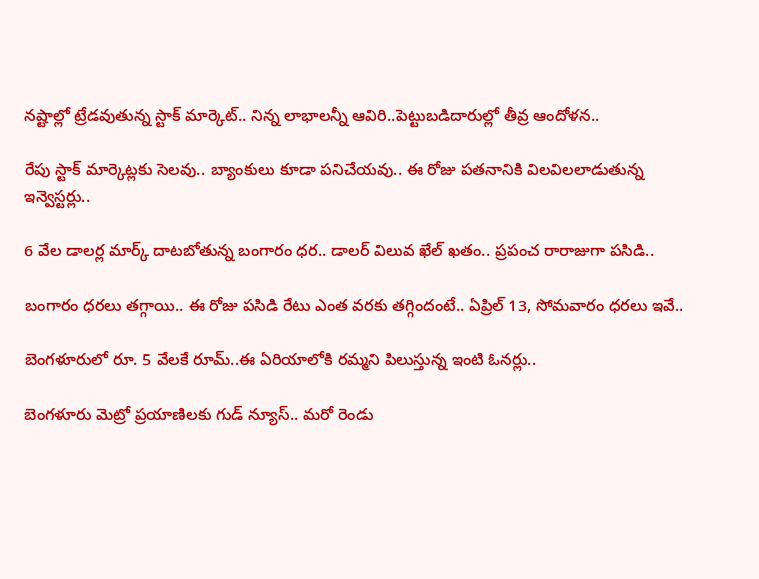నష్టాల్లో ట్రేడవుతున్న స్టాక్ మార్కెట్.. నిన్న లాభాలన్నీ ఆవిరి..పెట్టుబడిదారుల్లో తీవ్ర ఆందోళన..

రేపు స్టాక్ మార్కెట్లకు సెలవు.. బ్యాంకులు కూడా పనిచేయవు.. ఈ రోజు పతనానికి విలవిలలాడుతున్న ఇన్వెస్టర్లు..

6 వేల డాలర్ల మార్క్ దాటబోతున్న బంగారం ధర.. డాలర్ విలువ ఖేల్ ఖతం.. ప్రపంచ రారాజుగా పసిడి..

బంగారం ధరలు తగ్గాయి.. ఈ రోజు పసిడి రేటు ఎంత వరకు తగ్గిందంటే.. ఏప్రిల్ 13, సోమవారం ధరలు ఇవే..

బెంగళూరులో రూ. 5 వేలకే రూమ్..ఈ ఏరియాలోకి రమ్మని పిలుస్తున్న ఇంటి ఓనర్లు..

బెంగళూరు మెట్రో ప్రయాణిలకు గుడ్ న్యూస్.. మరో రెండు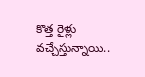కొత్త రైళ్లు వచ్చేస్తున్నాయి..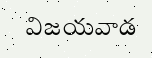విజయవాడ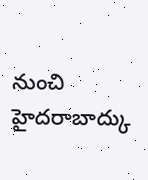నుంచి హైదరాబాద్కు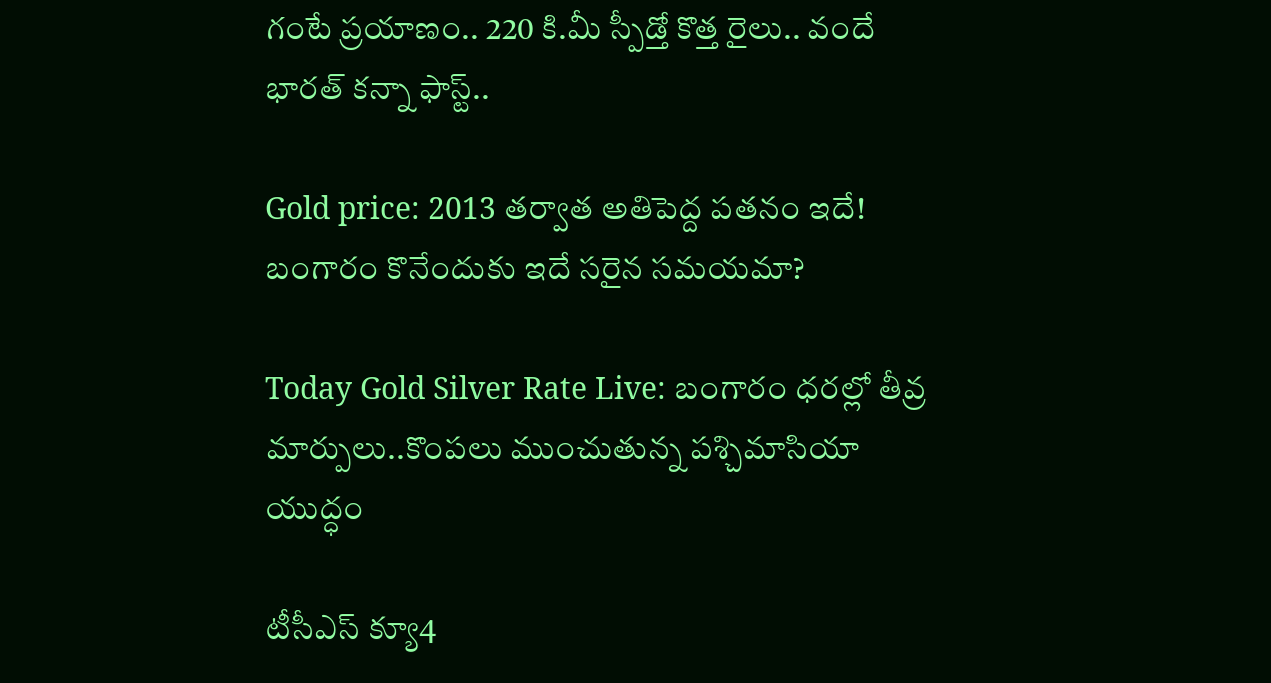గంటే ప్రయాణం.. 220 కి.మీ స్పీడ్తో కొత్త రైలు.. వందే భారత్ కన్నా ఫాస్ట్..

Gold price: 2013 తర్వాత అతిపెద్ద పతనం ఇదే! బంగారం కొనేందుకు ఇదే సరైన సమయమా?

Today Gold Silver Rate Live: బంగారం ధరల్లో తీవ్ర మార్పులు..కొంపలు ముంచుతున్న పశ్చిమాసియా యుద్ధం

టీసీఎస్ క్యూ4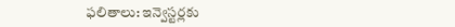ఫలితాలు: ఇన్వెస్టర్లకు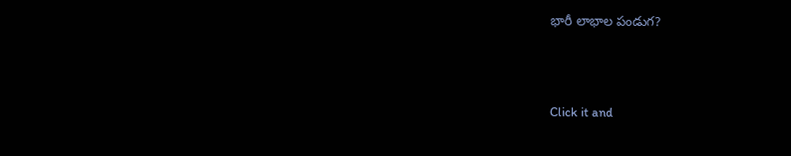భారీ లాభాల పండుగ?



Click it and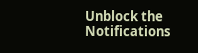Unblock the Notifications